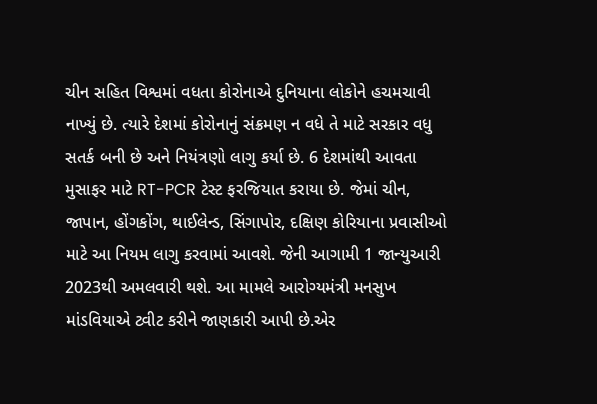ચીન સહિત વિશ્વમાં વધતા કોરોનાએ દુનિયાના લોકોને હચમચાવી નાખ્યું છે. ત્યારે દેશમાં કોરોનાનું સંક્રમણ ન વધે તે માટે સરકાર વધુ સતર્ક બની છે અને નિયંત્રણો લાગુ કર્યા છે. 6 દેશમાંથી આવતા મુસાફર માટે RT-PCR ટેસ્ટ ફરજિયાત કરાયા છે. જેમાં ચીન, જાપાન, હોંગકોંગ, થાઈલેન્ડ, સિંગાપોર, દક્ષિણ કોરિયાના પ્રવાસીઓ માટે આ નિયમ લાગુ કરવામાં આવશે. જેની આગામી 1 જાન્યુઆરી 2023થી અમલવારી થશે. આ મામલે આરોગ્યમંત્રી મનસુખ માંડવિયાએ ટ્વીટ કરીને જાણકારી આપી છે.એર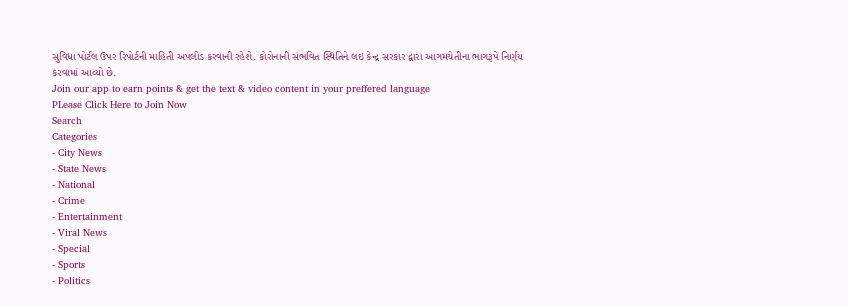સુવિધા પોર્ટલ ઉપર રિપોર્ટની માહિતી અપલોડ કરવાની રહેશે. કોરોનાની સંભવિત સ્થિતિને લઇ કેન્દ્ર સરકાર દ્વારા આગમચેતીના ભાગરૂપે નિર્ણય કરવામાં આવ્યો છે.
Join our app to earn points & get the text & video content in your preffered language
PLease Click Here to Join Now
Search
Categories
- City News
- State News
- National
- Crime
- Entertainment
- Viral News
- Special
- Sports
- Politics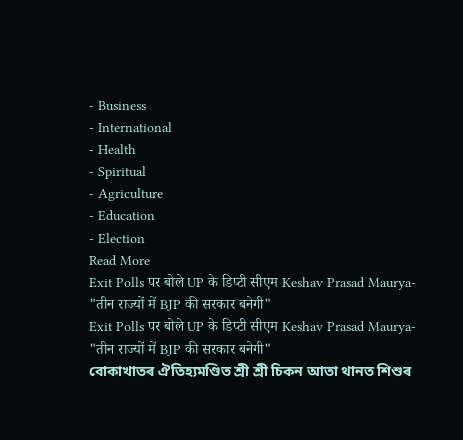- Business
- International
- Health
- Spiritual
- Agriculture
- Education
- Election
Read More
Exit Polls पर बोले UP के डिप्टी सीएम Keshav Prasad Maurya- "तीन राज्यों में BJP की सरकार बनेगी"
Exit Polls पर बोले UP के डिप्टी सीएम Keshav Prasad Maurya- "तीन राज्यों में BJP की सरकार बनेगी"
বোকাখাতৰ ঐতিহ্যমণ্ডিত শ্ৰী শ্ৰী চিকন আতা থানত শিশুৰ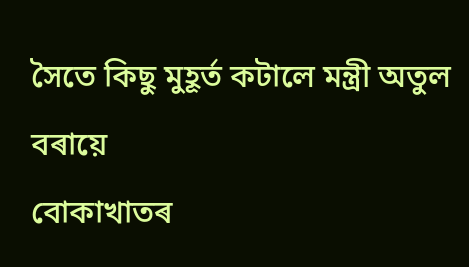সৈতে কিছু মুহূৰ্ত কটালে মন্ত্ৰী অতুল বৰায়ে
বোকাখাতৰ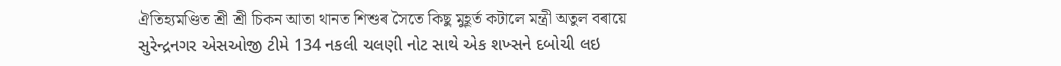ঐতিহ্যমণ্ডিত শ্ৰী শ্ৰী চিকন আতা থানত শিশুৰ সৈতে কিছু মুহূৰ্ত কটালে মন্ত্ৰী অতুল বৰায়ে
સુરેન્દ્રનગર એસઓજી ટીમે 134 નકલી ચલણી નોટ સાથે એક શખ્સને દબોચી લઇ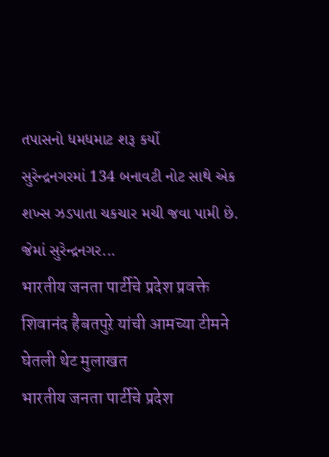તપાસનો ધમધમાટ શરૂ કર્યો
સુરેન્દ્રનગરમાં 134 બનાવટી નોટ સાથે એક શખ્સ ઝડપાતા ચકચાર મચી જવા પામી છે. જેમાં સુરેન્દ્રનગર...
भारतीय जनता पार्टीचे प्रदेश प्रवक्ते शिवानंद हैबतपुऱे यांची आमच्या टीमने घेतली थेट मुलाखत
भारतीय जनता पार्टीचे प्रदेश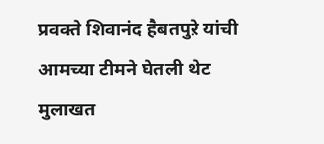प्रवक्ते शिवानंद हैबतपुऱे यांची आमच्या टीमने घेतली थेट मुलाखत